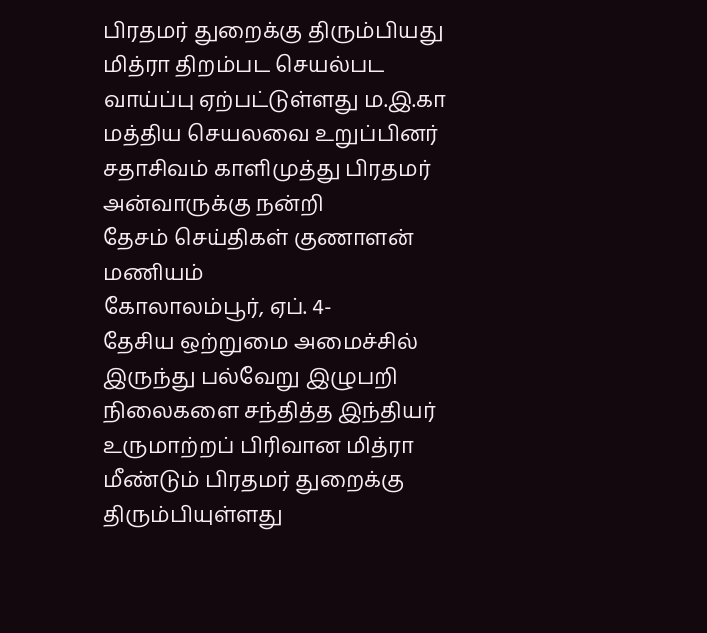பிரதமர் துறைக்கு திரும்பியது மித்ரா திறம்பட செயல்பட வாய்ப்பு ஏற்பட்டுள்ளது ம.இ.கா மத்திய செயலவை உறுப்பினர் சதாசிவம் காளிமுத்து பிரதமர் அன்வாருக்கு நன்றி
தேசம் செய்திகள் குணாளன் மணியம்
கோலாலம்பூர், ஏப். 4-
தேசிய ஒற்றுமை அமைச்சில் இருந்து பல்வேறு இழுபறி நிலைகளை சந்தித்த இந்தியர் உருமாற்றப் பிரிவான மித்ரா மீண்டும் பிரதமர் துறைக்கு திரும்பியுள்ளது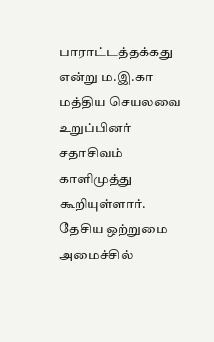பாராட்டத்தக்கது என்று ம.இ.கா மத்திய செயலவை உறுப்பினர் சதாசிவம் காளிமுத்து கூறியுள்ளார்.
தேசிய ஒற்றுமை அமைச்சில்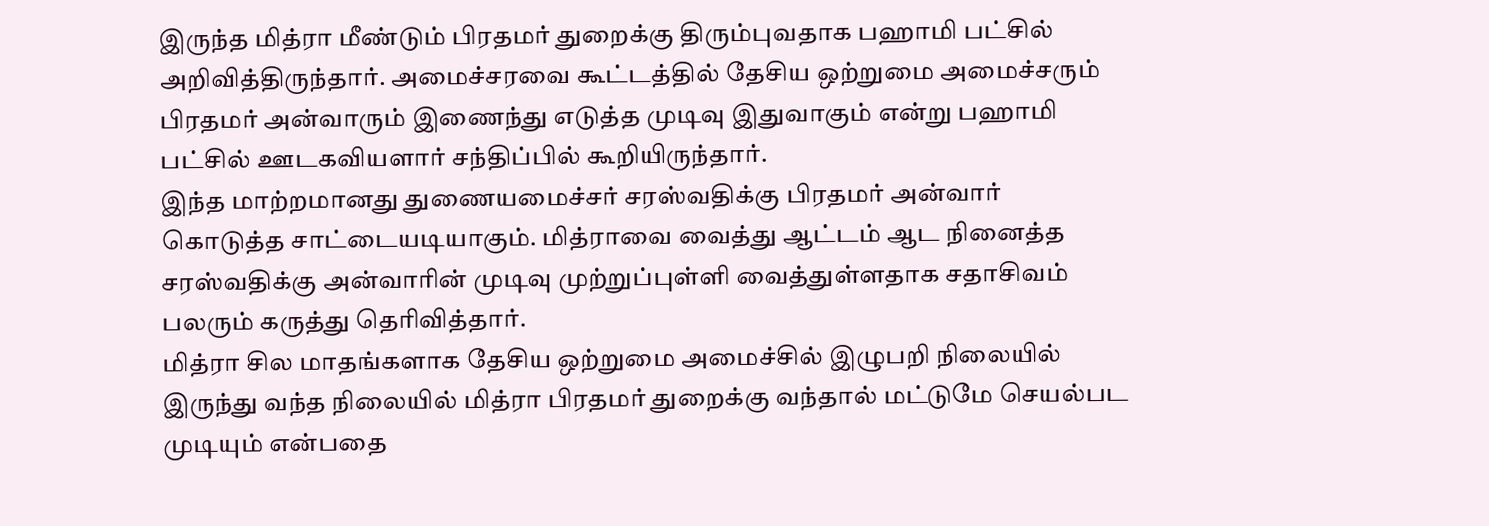இருந்த மித்ரா மீண்டும் பிரதமர் துறைக்கு திரும்புவதாக பஹாமி பட்சில் அறிவித்திருந்தார். அமைச்சரவை கூட்டத்தில் தேசிய ஒற்றுமை அமைச்சரும் பிரதமர் அன்வாரும் இணைந்து எடுத்த முடிவு இதுவாகும் என்று பஹாமி பட்சில் ஊடகவியளார் சந்திப்பில் கூறியிருந்தார்.
இந்த மாற்றமானது துணையமைச்சர் சரஸ்வதிக்கு பிரதமர் அன்வார் கொடுத்த சாட்டையடியாகும். மித்ராவை வைத்து ஆட்டம் ஆட நினைத்த சரஸ்வதிக்கு அன்வாரின் முடிவு முற்றுப்புள்ளி வைத்துள்ளதாக சதாசிவம் பலரும் கருத்து தெரிவித்தார்.
மித்ரா சில மாதங்களாக தேசிய ஒற்றுமை அமைச்சில் இழுபறி நிலையில் இருந்து வந்த நிலையில் மித்ரா பிரதமர் துறைக்கு வந்தால் மட்டுமே செயல்பட முடியும் என்பதை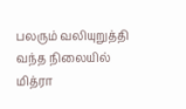பலரும் வலியுறுத்தி வந்த நிலையில் மித்ரா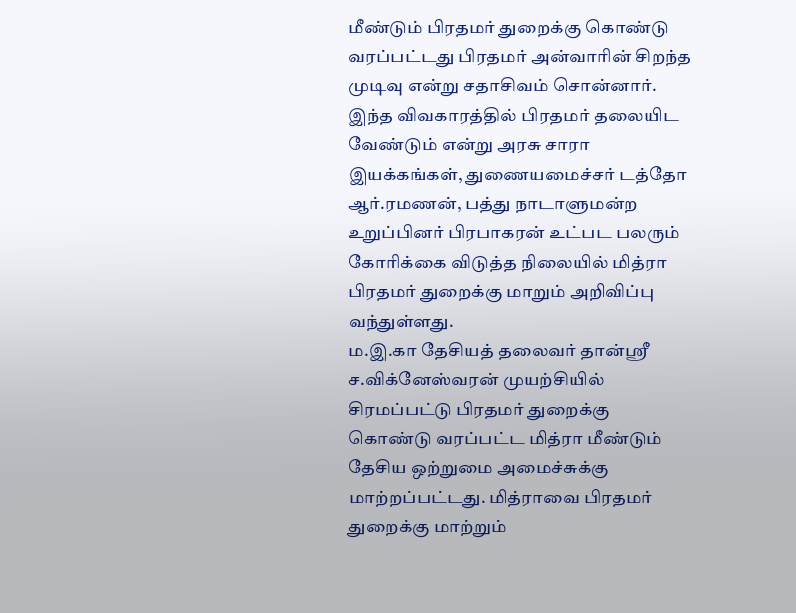மீண்டும் பிரதமர் துறைக்கு கொண்டு வரப்பட்டது பிரதமர் அன்வாரின் சிறந்த முடிவு என்று சதாசிவம் சொன்னார்.
இந்த விவகாரத்தில் பிரதமர் தலையிட வேண்டும் என்று அரசு சாரா இயக்கங்கள், துணையமைச்சர் டத்தோ ஆர்.ரமணன், பத்து நாடாளுமன்ற உறுப்பினர் பிரபாகரன் உட்பட பலரும் கோரிக்கை விடுத்த நிலையில் மித்ரா பிரதமர் துறைக்கு மாறும் அறிவிப்பு வந்துள்ளது.
ம.இ.கா தேசியத் தலைவர் தான்ஸ்ரீ ச.விக்னேஸ்வரன் முயற்சியில் சிரமப்பட்டு பிரதமர் துறைக்கு கொண்டு வரப்பட்ட மித்ரா மீண்டும் தேசிய ஒற்றுமை அமைச்சுக்கு மாற்றப்பட்டது. மித்ராவை பிரதமர் துறைக்கு மாற்றும்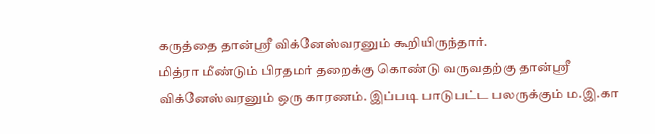கருத்தை தான்ஸ்ரீ விக்னேஸ்வரனும் கூறியிருந்தார்.
மித்ரா மீண்டும் பிரதமர் தறைக்கு கொண்டு வருவதற்கு தான்ஸ்ரீ விக்னேஸ்வரனும் ஒரு காரணம். இப்படி பாடுபட்ட பலருக்கும் ம.இ.கா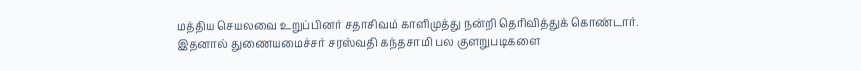மத்திய செயலவை உறுப்பினர் சதாசிவம் காளிமுத்து நன்றி தெரிவித்துக் கொண்டார்.
இதனால் துணையமைச்சர் சரஸ்வதி கந்தசாமி பல குளறுபடிகளை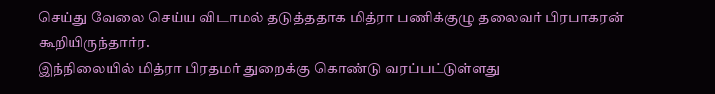செய்து வேலை செய்ய விடாமல் தடுத்ததாக மித்ரா பணிக்குழு தலைவர் பிரபாகரன் கூறியிருந்தார்ர.
இந்நிலையில் மித்ரா பிரதமர் துறைக்கு கொண்டு வரப்பட்டுள்ளது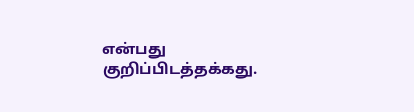என்பது குறிப்பிடத்தக்கது.